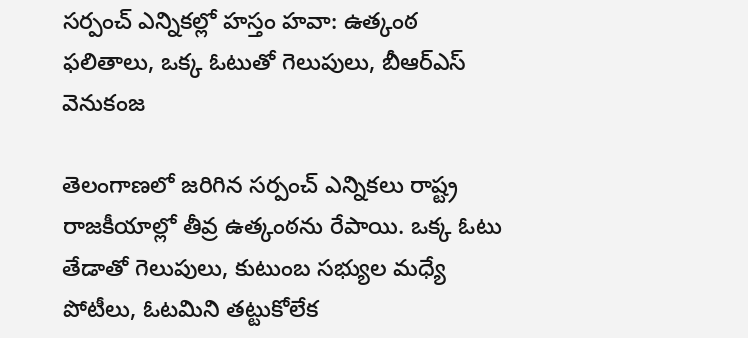సర్పంచ్ ఎన్నికల్లో హస్తం హవా: ఉత్కంఠ ఫలితాలు, ఒక్క ఓటుతో గెలుపులు, బీఆర్ఎస్ వెనుకంజ

తెలంగాణలో జరిగిన సర్పంచ్ ఎన్నికలు రాష్ట్ర రాజకీయాల్లో తీవ్ర ఉత్కంఠను రేపాయి. ఒక్క ఓటు తేడాతో గెలుపులు, కుటుంబ సభ్యుల మధ్యే పోటీలు, ఓటమిని తట్టుకోలేక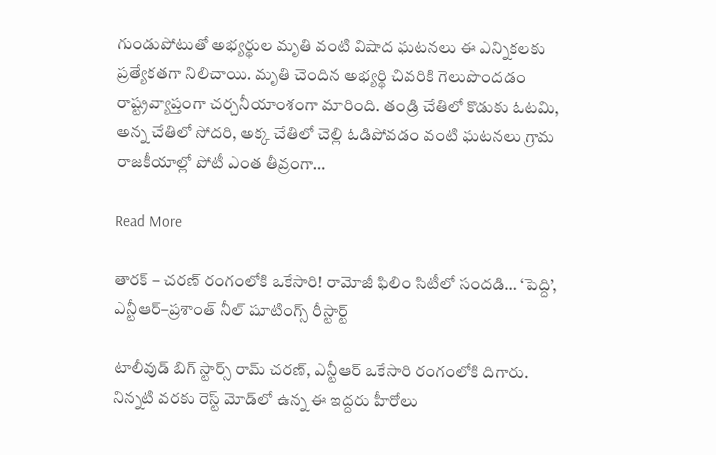గుండుపోటుతో అభ్యర్థుల మృతి వంటి విషాద ఘటనలు ఈ ఎన్నికలకు ప్రత్యేకతగా నిలిచాయి. మృతి చెందిన అభ్యర్థి చివరికి గెలుపొందడం రాష్ట్రవ్యాప్తంగా చర్చనీయాంశంగా మారింది. తండ్రి చేతిలో కొడుకు ఓటమి, అన్న చేతిలో సోదరి, అక్క చేతిలో చెల్లి ఓడిపోవడం వంటి ఘటనలు గ్రామ రాజకీయాల్లో పోటీ ఎంత తీవ్రంగా…

Read More

తారక్ – చరణ్ రంగంలోకి ఒకేసారి! రామోజీ ఫిలిం సిటీలో సందడి… ‘పెద్ది’, ఎన్టీఆర్–ప్రశాంత్ నీల్ షూటింగ్స్ రీస్టార్ట్

టాలీవుడ్ బిగ్ స్టార్స్ రామ్ చరణ్, ఎన్టీఆర్ ఒకేసారి రంగంలోకి దిగారు. నిన్నటి వరకు రెస్ట్ మోడ్‌లో ఉన్న ఈ ఇద్దరు హీరోలు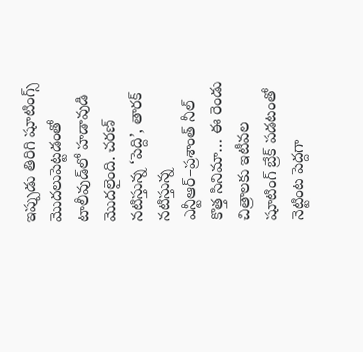ఇప్పుడు తిరిగి షూటింగ్స్ మొదలుపెట్టడంతో టాలీవుడ్‌లో హడావుడి మొదలైంది. చరణ్ నటిస్తున్న ‘పెద్ది’, తారక్ నటిస్తున్న ఎన్టీఆర్–ప్రశాంత్ నీల్ కొత్త సినిమా… ఈ రెండు చిత్రాలకు ఇటీవల షూటింగ్ బ్రేక్ పడటంతో నెట్టింట పెద్దగా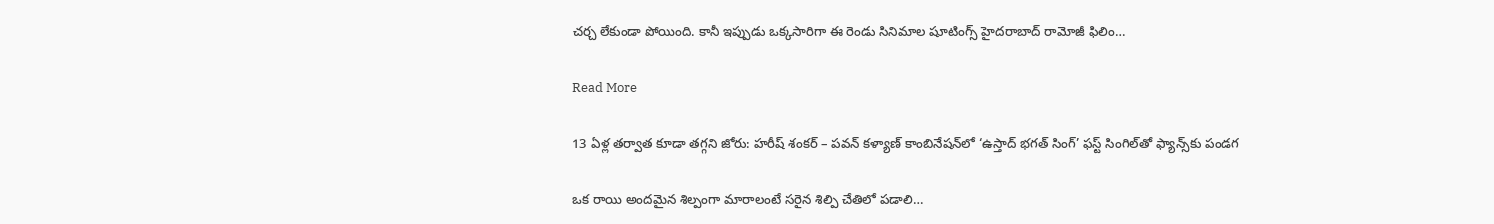చర్చ లేకుండా పోయింది. కానీ ఇప్పుడు ఒక్కసారిగా ఈ రెండు సినిమాల షూటింగ్స్ హైదరాబాద్ రామోజీ ఫిలిం…

Read More

13 ఏళ్ల తర్వాత కూడా తగ్గని జోరు: హరీష్ శంకర్ – పవన్ కళ్యాణ్ కాంబినేషన్‌లో ‘ఉస్తాద్ భగత్ సింగ్’ ఫస్ట్ సింగిల్‌తో ఫ్యాన్స్‌కు పండగ

ఒక రాయి అందమైన శిల్పంగా మారాలంటే సరైన శిల్పి చేతిలో పడాలి…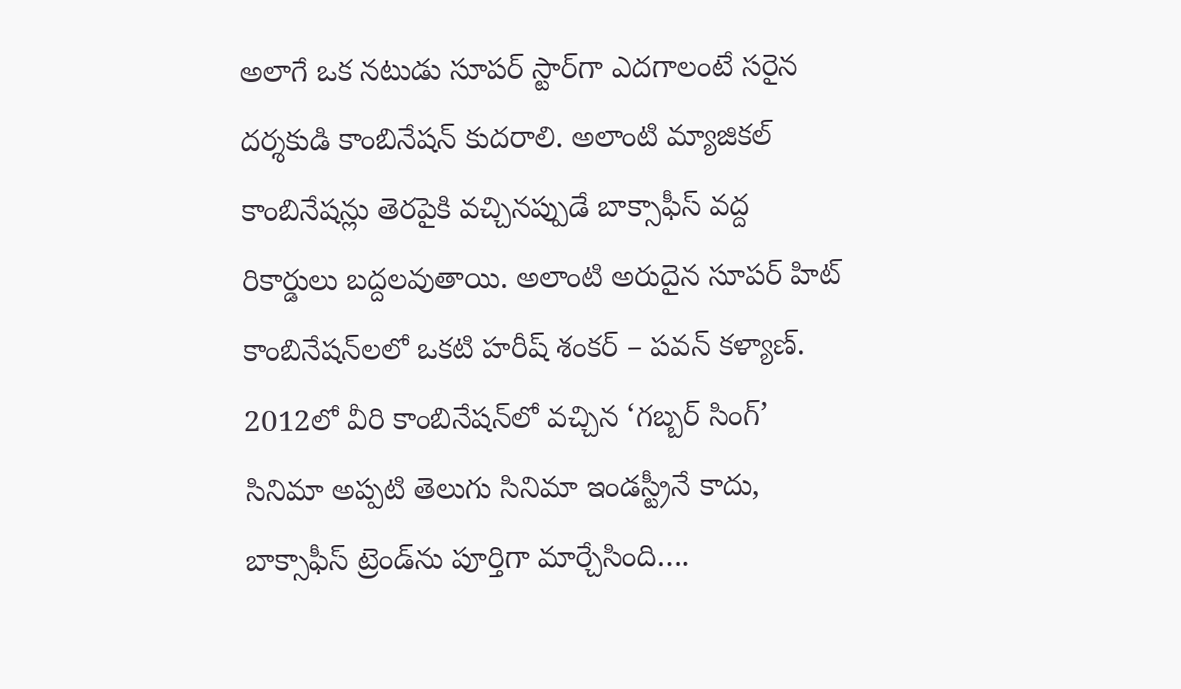అలాగే ఒక నటుడు సూపర్ స్టార్‌గా ఎదగాలంటే సరైన దర్శకుడి కాంబినేషన్ కుదరాలి. అలాంటి మ్యాజికల్ కాంబినేషన్లు తెరపైకి వచ్చినప్పుడే బాక్సాఫీస్ వద్ద రికార్డులు బద్దలవుతాయి. అలాంటి అరుదైన సూపర్ హిట్ కాంబినేషన్‌లలో ఒకటి హరీష్ శంకర్ – పవన్ కళ్యాణ్. 2012లో వీరి కాంబినేషన్‌లో వచ్చిన ‘గబ్బర్ సింగ్’ సినిమా అప్పటి తెలుగు సినిమా ఇండస్ట్రీనే కాదు, బాక్సాఫీస్ ట్రెండ్‌ను పూర్తిగా మార్చేసింది….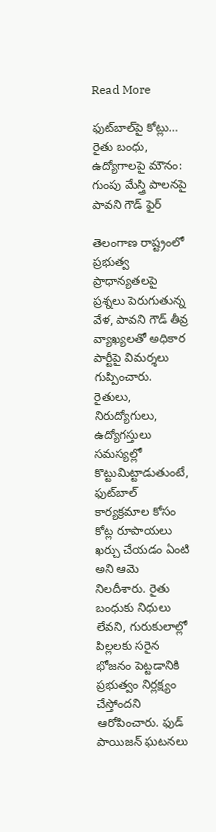Read More

ఫుట్‌బాల్‌పై కోట్లు… రైతు బంధు, ఉద్యోగాలపై మౌనం: గుంపు మేస్త్రి పాలనపై పావని గౌడ్ ఫైర్

తెలంగాణ రాష్ట్రంలో ప్రభుత్వ ప్రాధాన్యతలపై ప్రశ్నలు పెరుగుతున్న వేళ, పావని గౌడ్ తీవ్ర వ్యాఖ్యలతో అధికార పార్టీపై విమర్శలు గుప్పించారు. రైతులు, నిరుద్యోగులు, ఉద్యోగస్తులు సమస్యల్లో కొట్టుమిట్టాడుతుంటే, ఫుట్‌బాల్ కార్యక్రమాల కోసం కోట్ల రూపాయలు ఖర్చు చేయడం ఏంటి అని ఆమె నిలదీశారు. రైతు బంధుకు నిధులు లేవని, గురుకులాల్లో పిల్లలకు సరైన భోజనం పెట్టడానికి ప్రభుత్వం నిర్లక్ష్యం చేస్తోందని ఆరోపించారు. ఫుడ్ పాయిజన్ ఘటనలు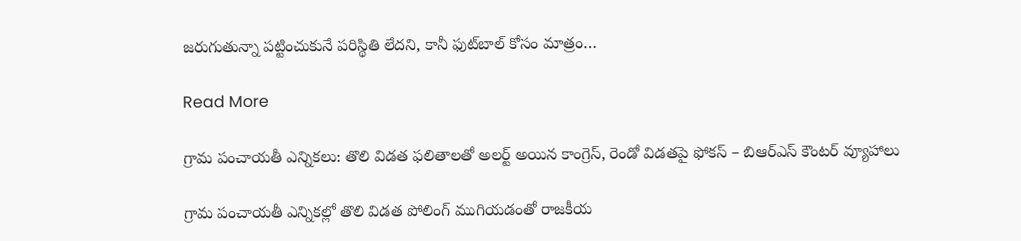జరుగుతున్నా పట్టించుకునే పరిస్థితి లేదని, కానీ ఫుట్‌బాల్ కోసం మాత్రం…

Read More

గ్రామ పంచాయతీ ఎన్నికలు: తొలి విడత ఫలితాలతో అలర్ట్ అయిన కాంగ్రెస్, రెండో విడతపై ఫోకస్ – బిఆర్ఎస్ కౌంటర్ వ్యూహాలు

గ్రామ పంచాయతీ ఎన్నికల్లో తొలి విడత పోలింగ్ ముగియడంతో రాజకీయ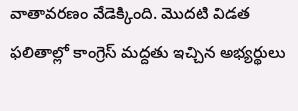వాతావరణం వేడెక్కింది. మొదటి విడత ఫలితాల్లో కాంగ్రెస్ మద్దతు ఇచ్చిన అభ్యర్థులు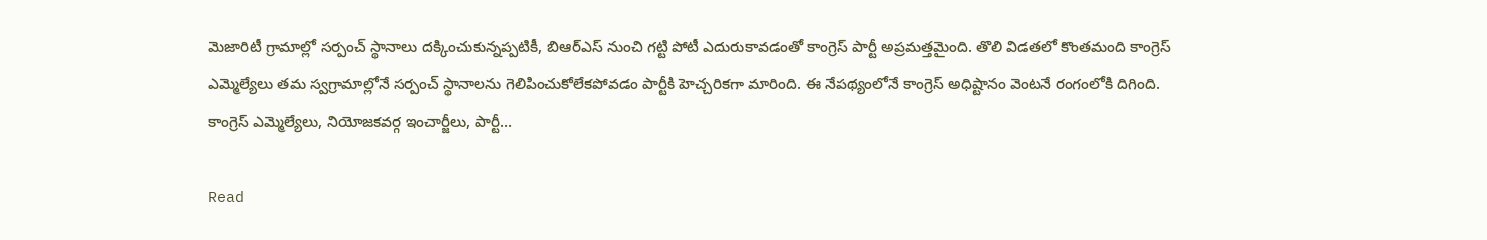మెజారిటీ గ్రామాల్లో సర్పంచ్ స్థానాలు దక్కించుకున్నప్పటికీ, బిఆర్ఎస్ నుంచి గట్టి పోటీ ఎదురుకావడంతో కాంగ్రెస్ పార్టీ అప్రమత్తమైంది. తొలి విడతలో కొంతమంది కాంగ్రెస్ ఎమ్మెల్యేలు తమ స్వగ్రామాల్లోనే సర్పంచ్ స్థానాలను గెలిపించుకోలేకపోవడం పార్టీకి హెచ్చరికగా మారింది. ఈ నేపథ్యంలోనే కాంగ్రెస్ అధిష్టానం వెంటనే రంగంలోకి దిగింది. కాంగ్రెస్ ఎమ్మెల్యేలు, నియోజకవర్గ ఇంచార్జీలు, పార్టీ…

Read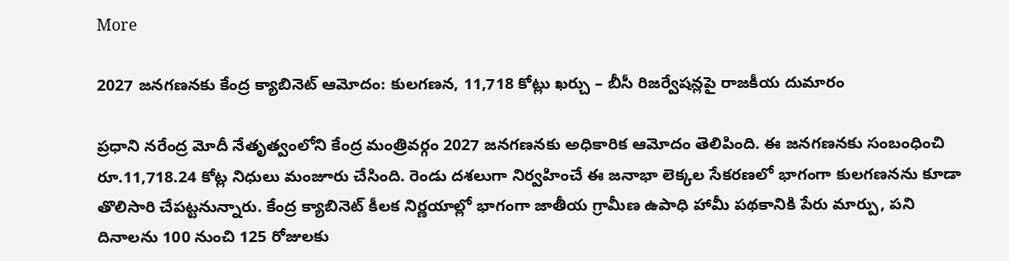More

2027 జనగణనకు కేంద్ర క్యాబినెట్ ఆమోదం: కులగణన, 11,718 కోట్లు ఖర్చు – బీసీ రిజర్వేషన్లపై రాజకీయ దుమారం

ప్రధాని నరేంద్ర మోదీ నేతృత్వంలోని కేంద్ర మంత్రివర్గం 2027 జనగణనకు అధికారిక ఆమోదం తెలిపింది. ఈ జనగణనకు సంబంధించి రూ.11,718.24 కోట్ల నిధులు మంజూరు చేసింది. రెండు దశలుగా నిర్వహించే ఈ జనాభా లెక్కల సేకరణలో భాగంగా కులగణనను కూడా తొలిసారి చేపట్టనున్నారు. కేంద్ర క్యాబినెట్ కీలక నిర్ణయాల్లో భాగంగా జాతీయ గ్రామీణ ఉపాధి హామీ పథకానికి పేరు మార్పు, పని దినాలను 100 నుంచి 125 రోజులకు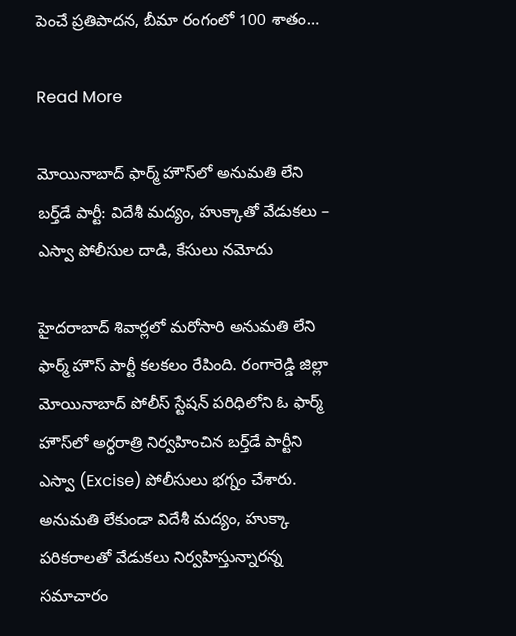పెంచే ప్రతిపాదన, బీమా రంగంలో 100 శాతం…

Read More

మోయినాబాద్ ఫార్మ్ హౌస్‌లో అనుమతి లేని బర్త్‌డే పార్టీ: విదేశీ మద్యం, హుక్కాతో వేడుకలు – ఎస్వా పోలీసుల దాడి, కేసులు నమోదు

హైదరాబాద్ శివార్లలో మరోసారి అనుమతి లేని ఫార్మ్ హౌస్ పార్టీ కలకలం రేపింది. రంగారెడ్డి జిల్లా మోయినాబాద్ పోలీస్ స్టేషన్ పరిధిలోని ఓ ఫార్మ్ హౌస్‌లో అర్ధరాత్రి నిర్వహించిన బర్త్‌డే పార్టీని ఎస్వా (Excise) పోలీసులు భగ్నం చేశారు. అనుమతి లేకుండా విదేశీ మద్యం, హుక్కా పరికరాలతో వేడుకలు నిర్వహిస్తున్నారన్న సమాచారం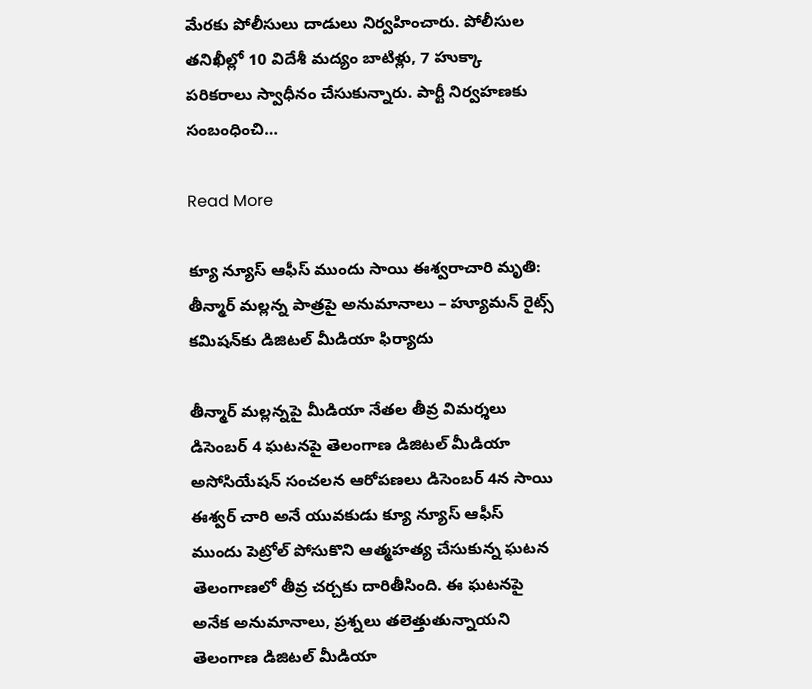మేరకు పోలీసులు దాడులు నిర్వహించారు. పోలీసుల తనిఖీల్లో 10 విదేశీ మద్యం బాటిళ్లు, 7 హుక్కా పరికరాలు స్వాధీనం చేసుకున్నారు. పార్టీ నిర్వహణకు సంబంధించి…

Read More

క్యూ న్యూస్ ఆఫీస్ ముందు సాయి ఈశ్వరాచారి మృతి: తీన్మార్ మల్లన్న పాత్రపై అనుమానాలు – హ్యూమన్ రైట్స్ కమిషన్‌కు డిజిటల్ మీడియా ఫిర్యాదు

తీన్మార్ మల్లన్నపై మీడియా నేతల తీవ్ర విమర్శలు డిసెంబర్ 4 ఘటనపై తెలంగాణ డిజిటల్ మీడియా అసోసియేషన్ సంచలన ఆరోపణలు డిసెంబర్ 4న సాయి ఈశ్వర్ చారి అనే యువకుడు క్యూ న్యూస్ ఆఫీస్ ముందు పెట్రోల్ పోసుకొని ఆత్మహత్య చేసుకున్న ఘటన తెలంగాణలో తీవ్ర చర్చకు దారితీసింది. ఈ ఘటనపై అనేక అనుమానాలు, ప్రశ్నలు తలెత్తుతున్నాయని తెలంగాణ డిజిటల్ మీడియా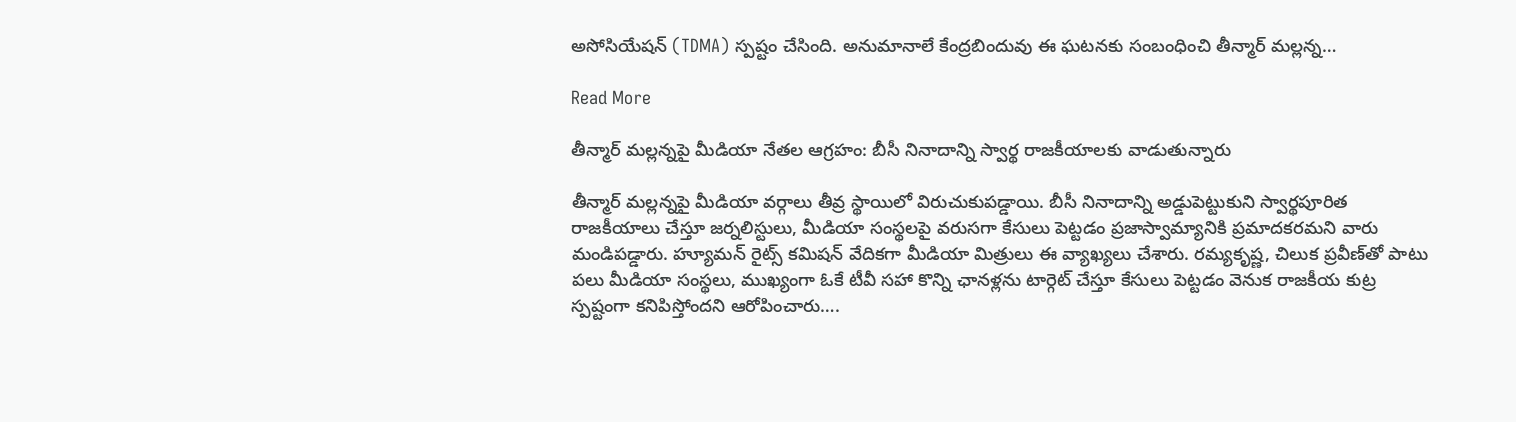అసోసియేషన్ (TDMA) స్పష్టం చేసింది. అనుమానాలే కేంద్రబిందువు ఈ ఘటనకు సంబంధించి తీన్మార్ మల్లన్న…

Read More

తీన్మార్ మల్లన్నపై మీడియా నేతల ఆగ్రహం: బీసీ నినాదాన్ని స్వార్థ రాజకీయాలకు వాడుతున్నారు

తీన్మార్ మల్లన్నపై మీడియా వర్గాలు తీవ్ర స్థాయిలో విరుచుకుపడ్డాయి. బీసీ నినాదాన్ని అడ్డుపెట్టుకుని స్వార్థపూరిత రాజకీయాలు చేస్తూ జర్నలిస్టులు, మీడియా సంస్థలపై వరుసగా కేసులు పెట్టడం ప్రజాస్వామ్యానికి ప్రమాదకరమని వారు మండిపడ్డారు. హ్యూమన్ రైట్స్ కమిషన్ వేదికగా మీడియా మిత్రులు ఈ వ్యాఖ్యలు చేశారు. రమ్యకృష్ణ, చిలుక ప్రవీణ్‌తో పాటు పలు మీడియా సంస్థలు, ముఖ్యంగా ఓకే టీవీ సహా కొన్ని ఛానళ్లను టార్గెట్ చేస్తూ కేసులు పెట్టడం వెనుక రాజకీయ కుట్ర స్పష్టంగా కనిపిస్తోందని ఆరోపించారు….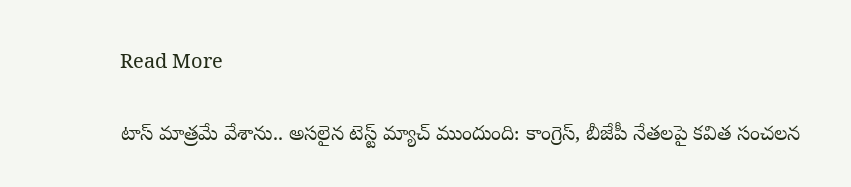Read More

టాస్ మాత్రమే వేశాను.. అసలైన టెస్ట్ మ్యాచ్ ముందుంది: కాంగ్రెస్, బీజేపీ నేతలపై కవిత సంచలన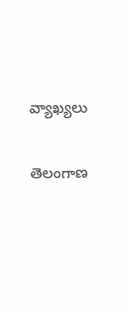వ్యాఖ్యలు

తెలంగాణ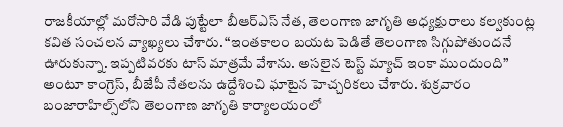రాజకీయాల్లో మరోసారి వేడి పుట్టేలా బీఆర్ఎస్ నేత, తెలంగాణ జాగృతి అధ్యక్షురాలు కల్వకుంట్ల కవిత సంచలన వ్యాఖ్యలు చేశారు. “ఇంతకాలం బయట పెడితే తెలంగాణ సిగ్గుపోతుందనే ఊరుకున్నా. ఇప్పటివరకు టాస్ మాత్రమే వేశాను. అసలైన టెస్ట్ మ్యాచ్ ఇంకా ముందుంది” అంటూ కాంగ్రెస్, బీజేపీ నేతలను ఉద్దేశించి ఘాటైన హెచ్చరికలు చేశారు. శుక్రవారం బంజారాహిల్స్‌లోని తెలంగాణ జాగృతి కార్యాలయంలో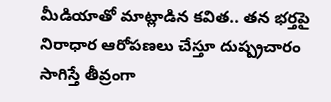మీడియాతో మాట్లాడిన కవిత.. తన భర్తపై నిరాధార ఆరోపణలు చేస్తూ దుష్ప్రచారం సాగిస్తే తీవ్రంగా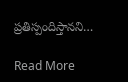ప్రతిస్పందిస్తానని…

Read More